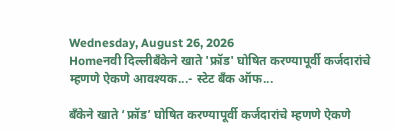Wednesday, August 26, 2026
Homeनवी दिल्लीबँकेने खाते 'फ्रॉड' घोषित करण्यापूर्वी कर्जदारांचे म्हणणे ऐकणे आवश्यक...- स्टेट बँक ऑफ...

बँकेने खाते ‘फ्रॉड’ घोषित करण्यापूर्वी कर्जदारांचे म्हणणे ऐकणे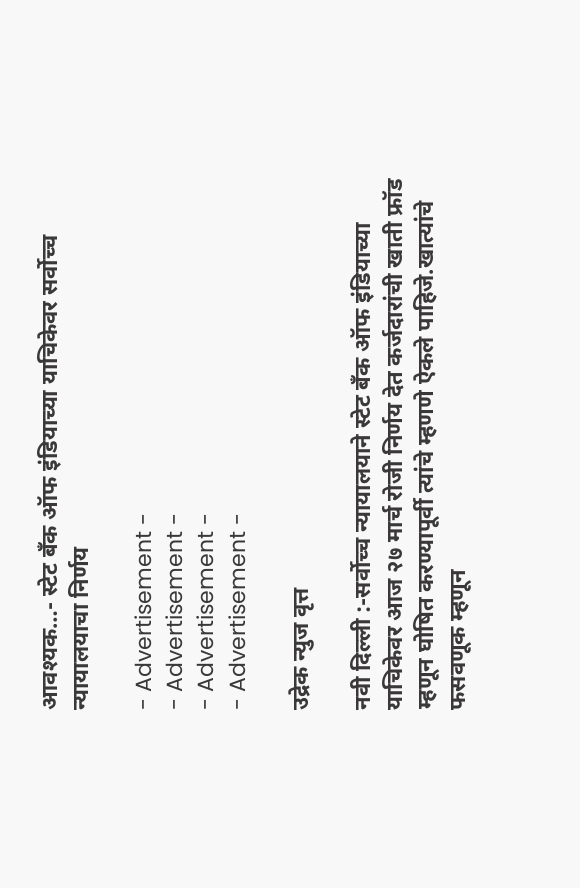आवश्यक…- स्टेट बँक ऑफ इंडियाच्या याचिकेवर सर्वोच्च न्यायालयाचा निर्णय

- Advertisement -
- Advertisement -
- Advertisement -
- Advertisement -

उद्रेक न्युज वृत्त

नवी दिल्ली :-सर्वोच्च न्यायालयाने स्टेट बँक ऑफ इंडियाच्या याचिकेवर आज २७ मार्च रोजी निर्णय देत कर्जदारांची खाती फ्रॉड म्हणून घोषित करण्यापूर्वी त्यांचे म्हणणे ऐकले पाहिजे.खात्यांचे फसवणूक म्हणून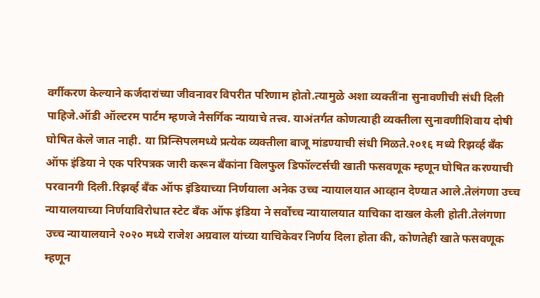वर्गीकरण केल्याने कर्जदारांच्या जीवनावर विपरीत परिणाम होतो.त्यामुळे अशा व्यक्तींना सुनावणीची संधी दिली पाहिजे.ऑडी ऑल्टरम पार्टम म्हणजे नैसर्गिक न्यायाचे तत्त्व. याअंतर्गत कोणत्याही व्यक्तीला सुनावणीशिवाय दोषी घोषित केले जात नाही. या प्रिन्सिपलमध्ये प्रत्येक व्यक्तीला बाजू मांडण्याची संधी मिळते.२०१६ मध्ये रिझर्व्ह बँक ऑफ इंडिया ने एक परिपत्रक जारी करून बँकांना विलफुल डिफॉल्टर्सची खाती फसवणूक म्हणून घोषित करण्याची परवानगी दिली.रिझर्व्ह बँक ऑफ इंडियाच्या निर्णयाला अनेक उच्च न्यायालयात आव्हान देण्यात आले.तेलंगणा उच्च न्यायालयाच्या निर्णयाविरोधात स्टेट बँक ऑफ इंडिया ने सर्वोच्च न्यायालयात याचिका दाखल केली होती.तेलंगणा उच्च न्यायालयाने २०२० मध्ये राजेश अग्रवाल यांच्या याचिकेवर निर्णय दिला होता की, कोणतेही खाते फसवणूक म्हणून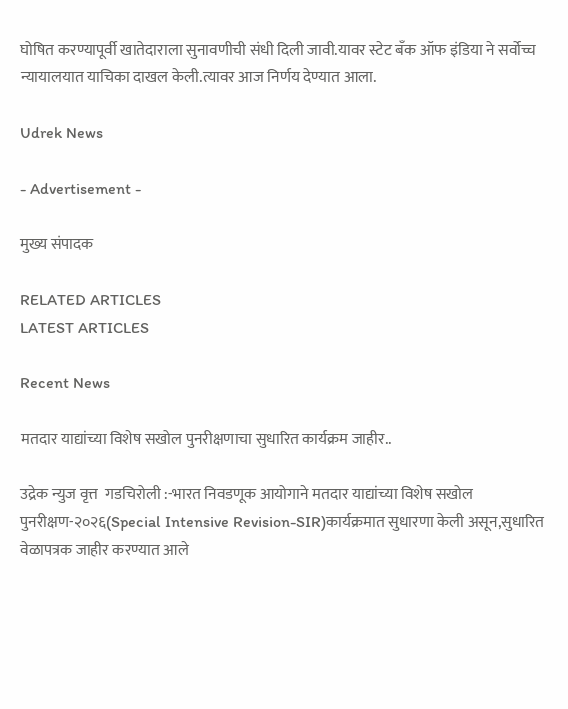घोषित करण्यापूर्वी खातेदाराला सुनावणीची संधी दिली जावी.यावर स्टेट बँक ऑफ इंडिया ने सर्वोच्च न्यायालयात याचिका दाखल केली.त्यावर आज निर्णय देण्यात आला.

Udrek News

- Advertisement -

मुख्य संपादक

RELATED ARTICLES
LATEST ARTICLES

Recent News

मतदार याद्यांच्या विशेष सखोल पुनरीक्षणाचा सुधारित कार्यक्रम जाहीर..

उद्रेक न्युज वृत्त  गडचिरोली :-भारत निवडणूक आयोगाने मतदार याद्यांच्या विशेष सखोल पुनरीक्षण-२०२६(Special Intensive Revision-SIR)कार्यक्रमात सुधारणा केली असून,सुधारित वेळापत्रक जाहीर करण्यात आले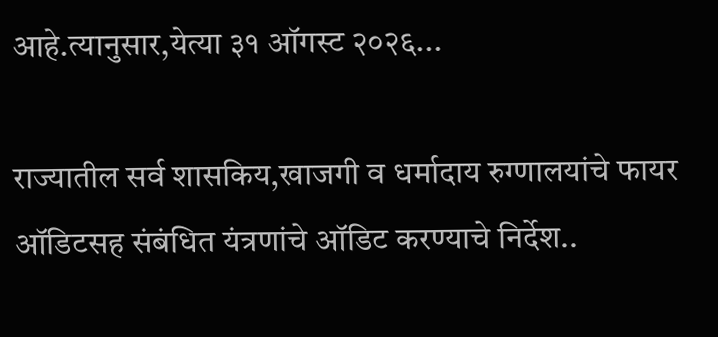आहे.त्यानुसार,येत्या ३१ ऑगस्ट २०२६...

राज्यातील सर्व शासकिय,खाजगी व धर्मादाय रुग्णालयांचे फायर ऑडिटसह संबंधित यंत्रणांचे ऑडिट करण्याचे निर्देश..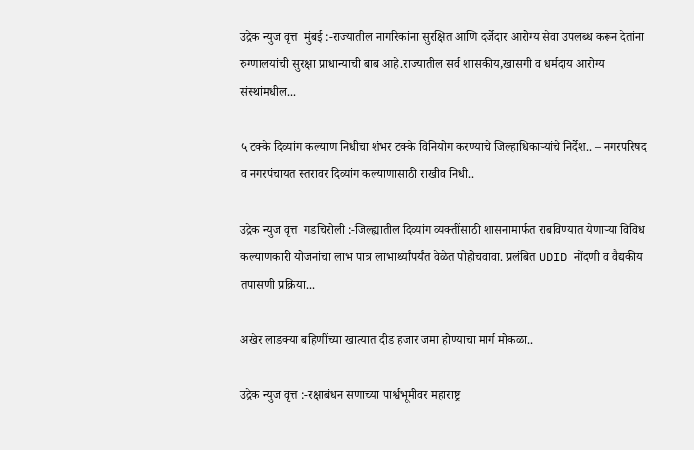उद्रेक न्युज वृत्त  मुंबई :-राज्यातील नागरिकांना सुरक्षित आणि दर्जेदार आरोग्य सेवा उपलब्ध करून देतांना रुग्णालयांची सुरक्षा प्राधान्याची बाब आहे.राज्यातील सर्व शासकीय,खासगी व धर्मदाय आरोग्य संस्थांमधील...

५ टक्के दिव्यांग कल्याण निधीचा शंभर टक्के विनियोग करण्याचे जिल्हाधिकाऱ्यांचे निर्देश.. – नगरपरिषद व नगरपंचायत स्तरावर दिव्यांग कल्याणासाठी राखीव निधी..

उद्रेक न्युज वृत्त  गडचिरोली :-जिल्ह्यातील दिव्यांग व्यक्तींसाठी शासनामार्फत राबविण्यात येणाऱ्या विविध कल्याणकारी योजनांचा लाभ पात्र लाभार्थ्यांपर्यंत वेळेत पोहोचवावा. प्रलंबित UDID नोंदणी व वैद्यकीय तपासणी प्रक्रिया...

अखेर लाडक्या बहिणींच्या खात्यात दीड हजार जमा होण्याचा मार्ग मोकळा..

उद्रेक न्युज वृत्त :-रक्षाबंधन सणाच्या पार्श्वभूमीवर महाराष्ट्र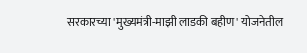सरकारच्या 'मुख्यमंत्री-माझी लाडकी बहीण' योजनेतील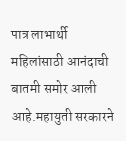पात्र लाभार्थी महिलांसाठी आनंदाची बातमी समोर आली आहे.महायुती सरकारने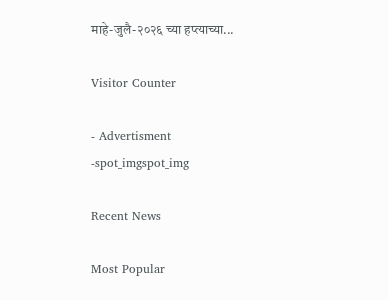माहे-जुलै-२०२६ च्या हप्त्याच्या...

Visitor Counter

- Advertisment -spot_imgspot_img

Recent News

Most Popular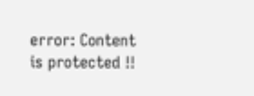error: Content is protected !!